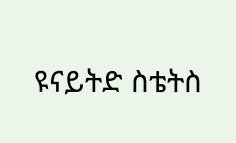ዩናይትድ ስቴትስ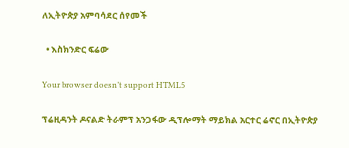ለኢትዮጵያ አምባሳደር ሰየመች

  • እስክንድር ፍሬው

Your browser doesn’t support HTML5

ፕሬዚዳንት ዶናልድ ትራምፕ አንጋፋው ዲፕሎማት ማይክል አርተር ሬኖር በኢትዮጵያ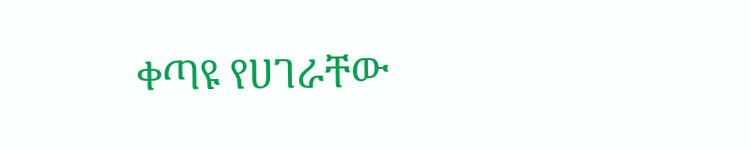ቀጣዩ የሀገራቸው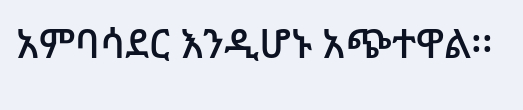አምባሳደር እንዲሆኑ አጭተዋል፡፡